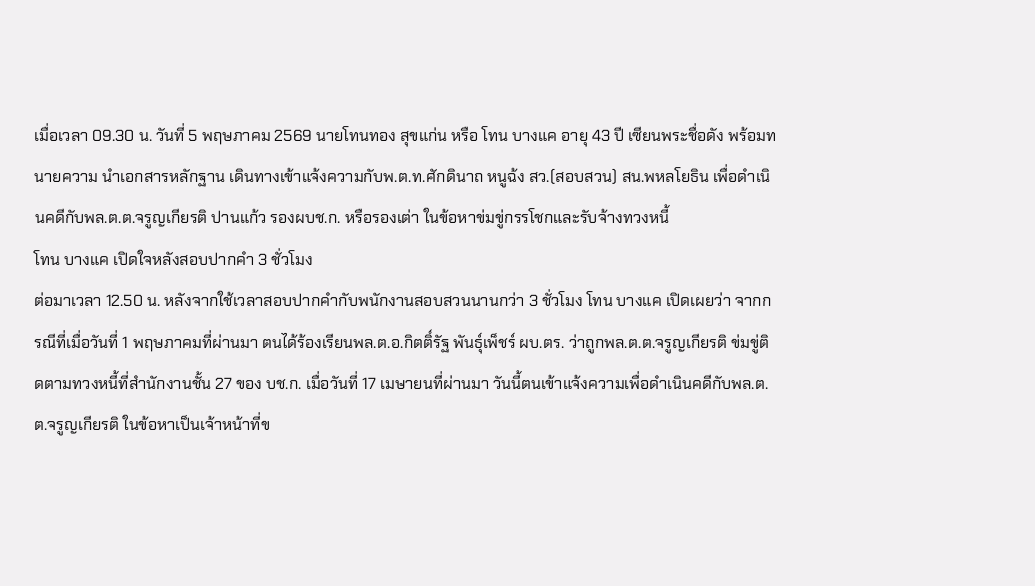เมื่อเวลา 09.30 น. วันที่ 5 พฤษภาคม 2569 นายโทนทอง สุขแก่น หรือ โทน บางแค อายุ 43 ปี เซียนพระชื่อดัง พร้อมทนายความ นำเอกสารหลักฐาน เดินทางเข้าแจ้งความกับพ.ต.ท.ศักดินาถ หนูฉ้ง สว.(สอบสวน) สน.พหลโยธิน เพื่อดำเนินคดีกับพล.ต.ต.จรูญเกียรติ ปานแก้ว รองผบช.ก. หรือรองเต่า ในข้อหาข่มขู่กรรโชกและรับจ้างทวงหนี้
โทน บางแค เปิดใจหลังสอบปากคำ 3 ชั่วโมง
ต่อมาเวลา 12.50 น. หลังจากใช้เวลาสอบปากคำกับพนักงานสอบสวนนานกว่า 3 ชั่วโมง โทน บางแค เปิดเผยว่า จากกรณีที่เมื่อวันที่ 1 พฤษภาคมที่ผ่านมา ตนได้ร้องเรียนพล.ต.อ.กิตติ์รัฐ พันธุ์เพ็ชร์ ผบ.ตร. ว่าถูกพล.ต.ต.จรูญเกียรติ ข่มขู่ติดตามทวงหนี้ที่สำนักงานชั้น 27 ของ บช.ก. เมื่อวันที่ 17 เมษายนที่ผ่านมา วันนี้ตนเข้าแจ้งความเพื่อดำเนินคดีกับพล.ต.ต.จรูญเกียรติ ในข้อหาเป็นเจ้าหน้าที่ข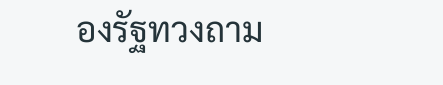องรัฐทวงถาม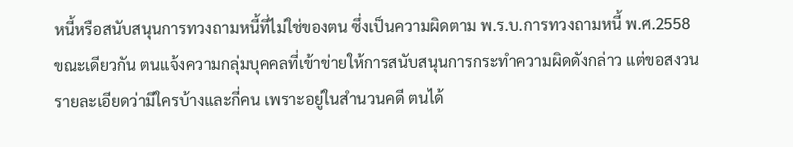หนี้หรือสนับสนุนการทวงถามหนี้ที่ไม่ใช่ของตน ซึ่งเป็นความผิดตาม พ.ร.บ.การทวงถามหนี้ พ.ศ.2558
ขณะเดียวกัน ตนแจ้งความกลุ่มบุคคลที่เข้าข่ายให้การสนับสนุนการกระทำความผิดดังกล่าว แต่ขอสงวนรายละเอียดว่ามีใครบ้างและกี่คน เพราะอยู่ในสำนวนคดี ตนได้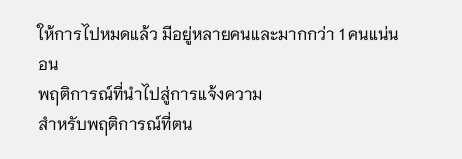ให้การไปหมดแล้ว มีอยู่หลายคนและมากกว่า 1 คนแน่นอน
พฤติการณ์ที่นำไปสู่การแจ้งความ
สำหรับพฤติการณ์ที่ตน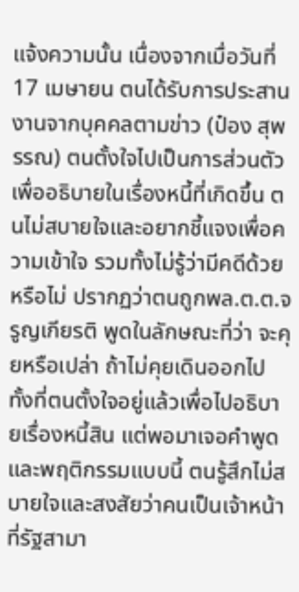แจ้งความนั้น เนื่องจากเมื่อวันที่ 17 เมษายน ตนได้รับการประสานงานจากบุคคลตามข่าว (ป๋อง สุพรรณ) ตนตั้งใจไปเป็นการส่วนตัว เพื่ออธิบายในเรื่องหนี้ที่เกิดขึ้น ตนไม่สบายใจและอยากชี้แจงเพื่อความเข้าใจ รวมทั้งไม่รู้ว่ามีคดีด้วยหรือไม่ ปรากฏว่าตนถูกพล.ต.ต.จรูญเกียรติ พูดในลักษณะที่ว่า จะคุยหรือเปล่า ถ้าไม่คุยเดินออกไป ทั้งที่ตนตั้งใจอยู่แล้วเพื่อไปอธิบายเรื่องหนี้สิน แต่พอมาเจอคำพูดและพฤติกรรมแบบนี้ ตนรู้สึกไม่สบายใจและสงสัยว่าคนเป็นเจ้าหน้าที่รัฐสามา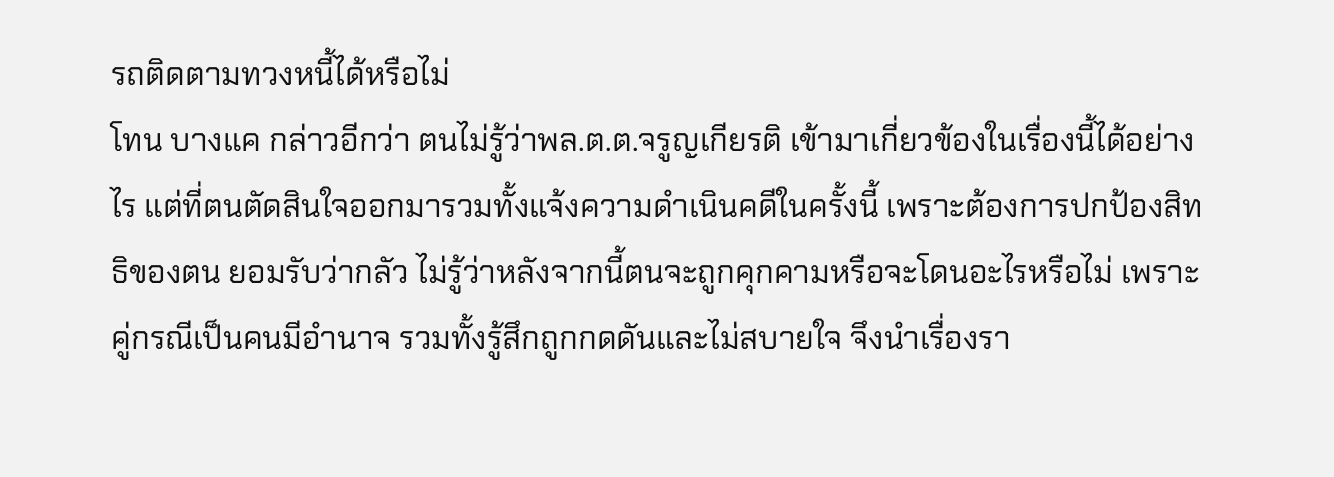รถติดตามทวงหนี้ได้หรือไม่
โทน บางแค กล่าวอีกว่า ตนไม่รู้ว่าพล.ต.ต.จรูญเกียรติ เข้ามาเกี่ยวข้องในเรื่องนี้ได้อย่างไร แต่ที่ตนตัดสินใจออกมารวมทั้งแจ้งความดำเนินคดีในครั้งนี้ เพราะต้องการปกป้องสิทธิของตน ยอมรับว่ากลัว ไม่รู้ว่าหลังจากนี้ตนจะถูกคุกคามหรือจะโดนอะไรหรือไม่ เพราะคู่กรณีเป็นคนมีอำนาจ รวมทั้งรู้สึกถูกกดดันและไม่สบายใจ จึงนำเรื่องรา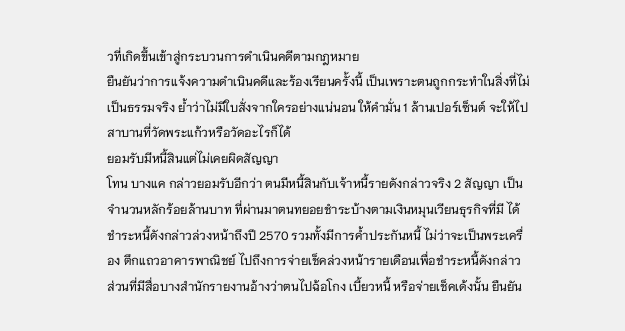วที่เกิดขึ้นเข้าสู่กระบวนการดำเนินคดีตามกฎหมาย
ยืนยันว่าการแจ้งความดำเนินคดีและร้องเรียนครั้งนี้ เป็นเพราะตนถูกกระทำในสิ่งที่ไม่เป็นธรรมจริง ย้ำว่าไม่มีใบสั่งจากใครอย่างแน่นอน ให้คำมั่น 1 ล้านเปอร์เซ็นต์ จะให้ไปสาบานที่วัดพระแก้วหรือวัดอะไรก็ได้
ยอมรับมีหนี้สินแต่ไม่เคยผิดสัญญา
โทน บางแค กล่าวยอมรับอีกว่า ตนมีหนี้สินกับเจ้าหนี้รายดังกล่าวจริง 2 สัญญา เป็นจำนวนหลักร้อยล้านบาท ที่ผ่านมาตนทยอยชำระบ้างตามเงินหมุนเวียนธุรกิจที่มี ได้ชำระหนี้ดังกล่าวล่วงหน้าถึงปี 2570 รวมทั้งมีการค้ำประกันหนี้ ไม่ว่าจะเป็นพระเครื่อง ตึกแถวอาคารพาณิชย์ ไปถึงการจ่ายเช็คล่วงหน้ารายเดือนเพื่อชำระหนี้ดังกล่าว
ส่วนที่มีสื่อบางสำนักรายงานอ้างว่าตนไปฉ้อโกง เบี้ยวหนี้ หรือจ่ายเช็คเด้งนั้น ยืนยัน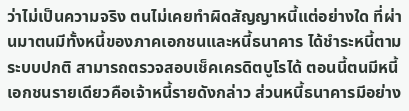ว่าไม่เป็นความจริง ตนไม่เคยทำผิดสัญญาหนี้แต่อย่างใด ที่ผ่านมาตนมีทั้งหนี้ของภาคเอกชนและหนี้ธนาคาร ได้ชำระหนี้ตามระบบปกติ สามารถตรวจสอบเช็คเครดิตบูโรได้ ตอนนี้ตนมีหนี้เอกชนรายเดียวคือเจ้าหนี้รายดังกล่าว ส่วนหนี้ธนาคารมีอย่าง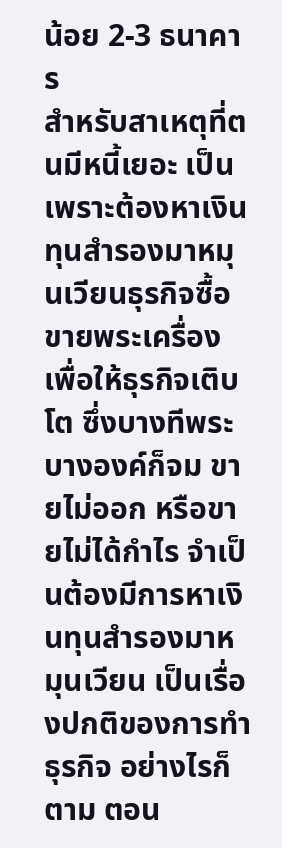น้อย 2-3 ธนาคาร
สำหรับสาเหตุที่ตนมีหนี้เยอะ เป็นเพราะต้องหาเงินทุนสำรองมาหมุนเวียนธุรกิจซื้อขายพระเครื่อง เพื่อให้ธุรกิจเติบโต ซึ่งบางทีพระบางองค์ก็จม ขายไม่ออก หรือขายไม่ได้กำไร จำเป็นต้องมีการหาเงินทุนสำรองมาหมุนเวียน เป็นเรื่องปกติของการทำธุรกิจ อย่างไรก็ตาม ตอน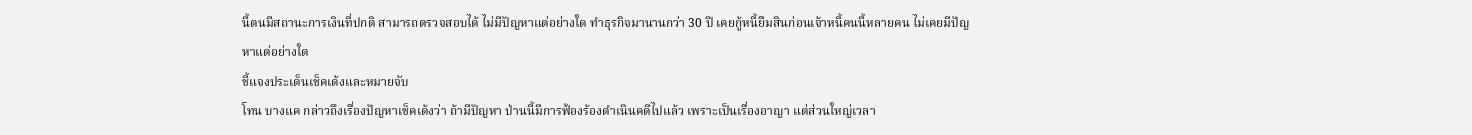นี้ตนมีสถานะการเงินที่ปกติ สามารถตรวจสอบได้ ไม่มีปัญหาแต่อย่างใด ทำธุรกิจมานานกว่า 30 ปี เคยกู้หนี้ยืมสินก่อนเจ้าหนี้คนนี้หลายคน ไม่เคยมีปัญหาแต่อย่างใด
ชี้แจงประเด็นเช็คเด้งและหมายจับ
โทน บางแค กล่าวถึงเรื่องปัญหาเช็คเด้งว่า ถ้ามีปัญหา ป่านนี้มีการฟ้องร้องดำเนินคดีไปแล้ว เพราะเป็นเรื่องอาญา แต่ส่วนใหญ่เวลา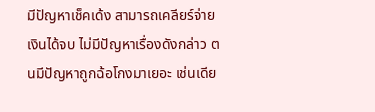มีปัญหาเช็คเด้ง สามารถเคลียร์จ่ายเงินได้จบ ไม่มีปัญหาเรื่องดังกล่าว ตนมีปัญหาถูกฉ้อโกงมาเยอะ เช่นเดีย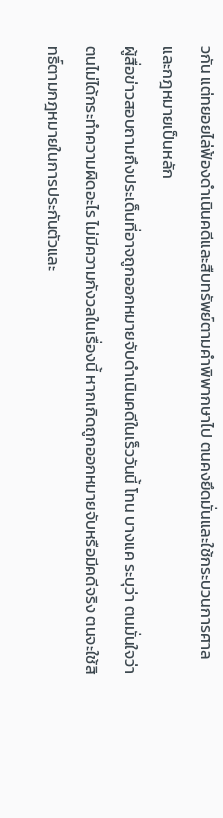วกัน แต่ทยอยไล่ฟ้องดำเนินคดีและสืบทรัพย์ตามคำพิพากษาไป ตนคงยึดมั่นและใช้กระบวนการศาลและกฎหมายเป็นหลัก
ผู้สื่อข่าวสอบถามถึงประเด็นที่อาจถูกออกหมายจับดำเนินคดีในเร็ววันนี้ โทน บางแค ระบุว่า ตนมั่นใจว่าตนไม่ได้กระทำความผิดอะไร ไม่มีความกังวลในเรื่องนี้ หากเกิดถูกออกหมายจับหรือมีคดีจริง ตนจะใช้สิทธิ์ตามกฎหมายในการประกันตัวและ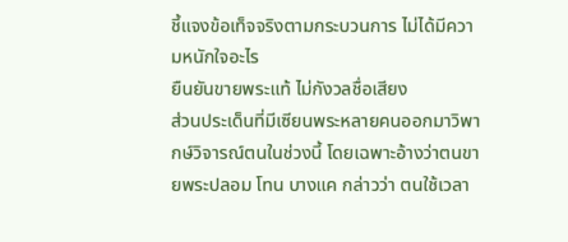ชี้แจงข้อเท็จจริงตามกระบวนการ ไม่ได้มีความหนักใจอะไร
ยืนยันขายพระแท้ ไม่กังวลชื่อเสียง
ส่วนประเด็นที่มีเซียนพระหลายคนออกมาวิพากษ์วิจารณ์ตนในช่วงนี้ โดยเฉพาะอ้างว่าตนขายพระปลอม โทน บางแค กล่าวว่า ตนใช้เวลา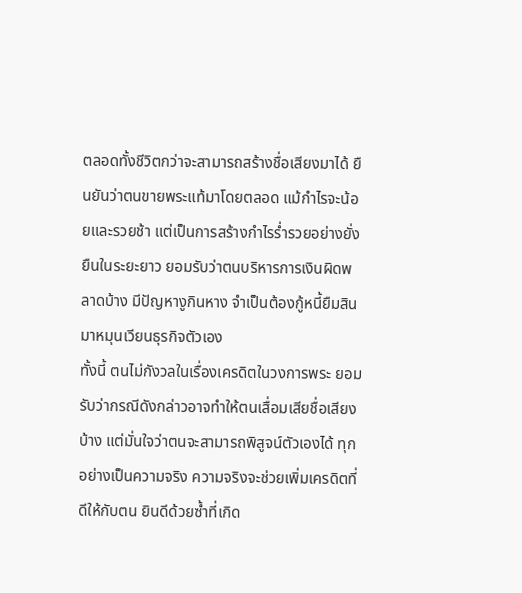ตลอดทั้งชีวิตกว่าจะสามารถสร้างชื่อเสียงมาได้ ยืนยันว่าตนขายพระแท้มาโดยตลอด แม้กำไรจะน้อยและรวยช้า แต่เป็นการสร้างกำไรร่ำรวยอย่างยั่งยืนในระยะยาว ยอมรับว่าตนบริหารการเงินผิดพลาดบ้าง มีปัญหางูกินหาง จำเป็นต้องกู้หนี้ยืมสินมาหมุนเวียนธุรกิจตัวเอง
ทั้งนี้ ตนไม่กังวลในเรื่องเครดิตในวงการพระ ยอมรับว่ากรณีดังกล่าวอาจทำให้ตนเสื่อมเสียชื่อเสียงบ้าง แต่มั่นใจว่าตนจะสามารถพิสูจน์ตัวเองได้ ทุกอย่างเป็นความจริง ความจริงจะช่วยเพิ่มเครดิตที่ดีให้กับตน ยินดีด้วยซ้ำที่เกิด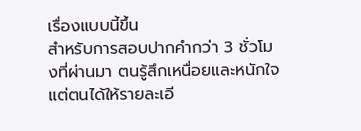เรื่องแบบนี้ขึ้น
สำหรับการสอบปากคำกว่า 3 ชั่วโมงที่ผ่านมา ตนรู้สึกเหนื่อยและหนักใจ แต่ตนได้ให้รายละเอี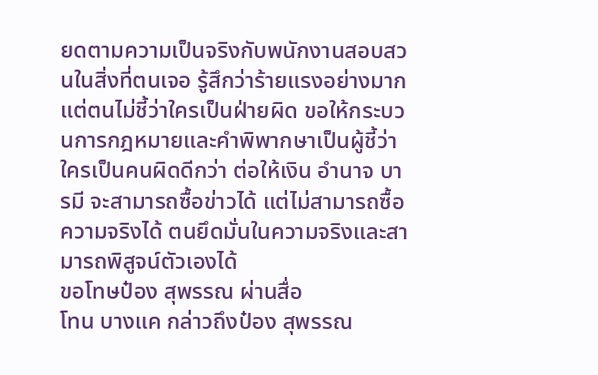ยดตามความเป็นจริงกับพนักงานสอบสวนในสิ่งที่ตนเจอ รู้สึกว่าร้ายแรงอย่างมาก แต่ตนไม่ชี้ว่าใครเป็นฝ่ายผิด ขอให้กระบวนการกฎหมายและคำพิพากษาเป็นผู้ชี้ว่าใครเป็นคนผิดดีกว่า ต่อให้เงิน อำนาจ บารมี จะสามารถซื้อข่าวได้ แต่ไม่สามารถซื้อความจริงได้ ตนยึดมั่นในความจริงและสามารถพิสูจน์ตัวเองได้
ขอโทษป๋อง สุพรรณ ผ่านสื่อ
โทน บางแค กล่าวถึงป๋อง สุพรรณ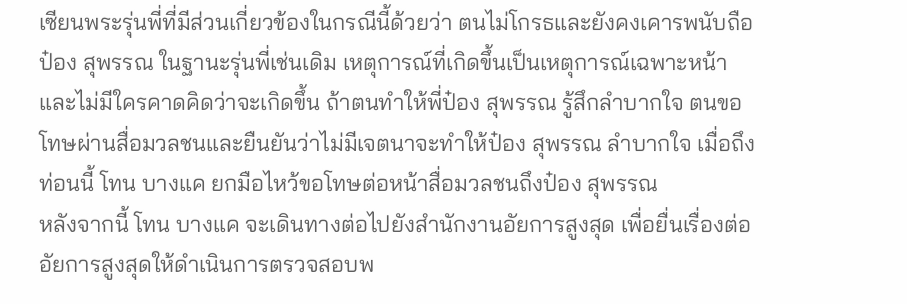เซียนพระรุ่นพี่ที่มีส่วนเกี่ยวข้องในกรณีนี้ด้วยว่า ตนไม่โกรธและยังคงเคารพนับถือป๋อง สุพรรณ ในฐานะรุ่นพี่เช่นเดิม เหตุการณ์ที่เกิดขึ้นเป็นเหตุการณ์เฉพาะหน้าและไม่มีใครคาดคิดว่าจะเกิดขึ้น ถ้าตนทำให้พี่ป๋อง สุพรรณ รู้สึกลำบากใจ ตนขอโทษผ่านสื่อมวลชนและยืนยันว่าไม่มีเจตนาจะทำให้ป๋อง สุพรรณ ลำบากใจ เมื่อถึงท่อนนี้ โทน บางแค ยกมือไหว้ขอโทษต่อหน้าสื่อมวลชนถึงป๋อง สุพรรณ
หลังจากนี้ โทน บางแค จะเดินทางต่อไปยังสำนักงานอัยการสูงสุด เพื่อยื่นเรื่องต่ออัยการสูงสุดให้ดำเนินการตรวจสอบพ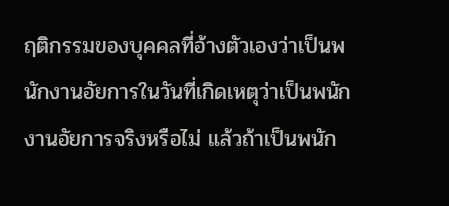ฤติกรรมของบุคคลที่อ้างตัวเองว่าเป็นพนักงานอัยการในวันที่เกิดเหตุว่าเป็นพนักงานอัยการจริงหรือไม่ แล้วถ้าเป็นพนัก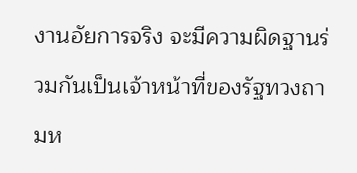งานอัยการจริง จะมีความผิดฐานร่วมกันเป็นเจ้าหน้าที่ของรัฐทวงถามห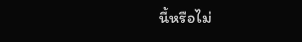นี้หรือไม่